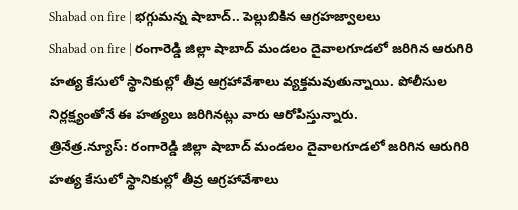Shabad on fire | భగ్గుమన్న షాబాద్.. పెల్లుబికిన ఆగ్రహజ్వాలలు
Shabad on fire | రంగారెడ్డి జిల్లా షాబాద్ మండలం దైవాలగూడలో జరిగిన ఆరుగిరి హత్య కేసులో స్థానికుల్లో తీవ్ర ఆగ్రహావేశాలు వ్యక్తమవుతున్నాయి. పోలీసుల నిర్లక్ష్యంతోనే ఈ హత్యలు జరిగినట్లు వారు ఆరోపిస్తున్నారు.
త్రినేత్ర.న్యూస్: రంగారెడ్డి జిల్లా షాబాద్ మండలం దైవాలగూడలో జరిగిన ఆరుగిరి హత్య కేసులో స్థానికుల్లో తీవ్ర ఆగ్రహావేశాలు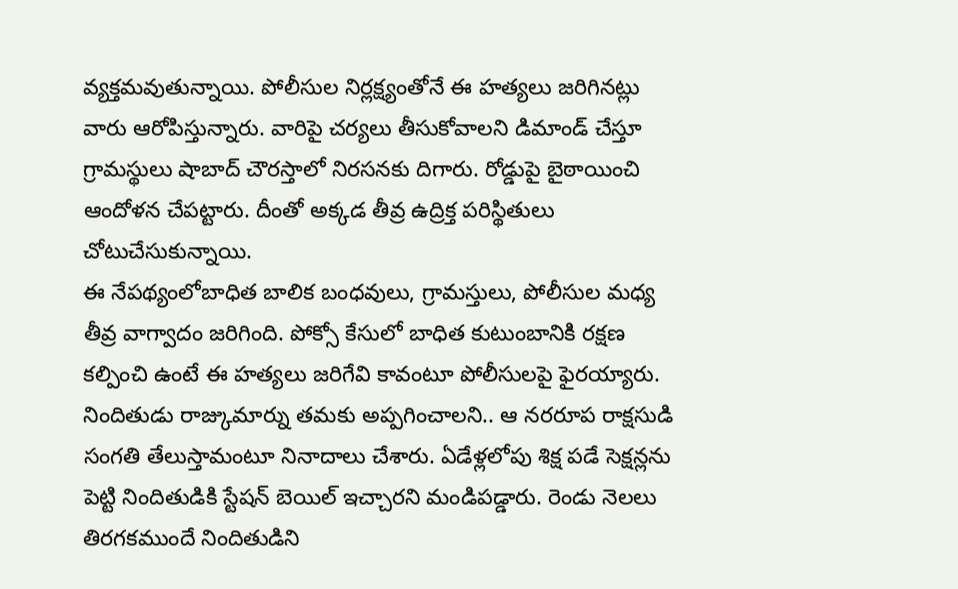వ్యక్తమవుతున్నాయి. పోలీసుల నిర్లక్ష్యంతోనే ఈ హత్యలు జరిగినట్లు వారు ఆరోపిస్తున్నారు. వారిపై చర్యలు తీసుకోవాలని డిమాండ్ చేస్తూ గ్రామస్థులు షాబాద్ చౌరస్తాలో నిరసనకు దిగారు. రోడ్డుపై బైఠాయించి ఆందోళన చేపట్టారు. దీంతో అక్కడ తీవ్ర ఉద్రిక్త పరిస్థితులు చోటుచేసుకున్నాయి.
ఈ నేపథ్యంలోబాధిత బాలిక బంధవులు, గ్రామస్తులు, పోలీసుల మధ్య తీవ్ర వాగ్వాదం జరిగింది. పోక్సో కేసులో బాధిత కుటుంబానికి రక్షణ కల్పించి ఉంటే ఈ హత్యలు జరిగేవి కావంటూ పోలీసులపై ఫైరయ్యారు. నిందితుడు రాజ్కుమార్ను తమకు అప్పగించాలని.. ఆ నరరూప రాక్షసుడి సంగతి తేలుస్తామంటూ నినాదాలు చేశారు. ఏడేళ్లలోపు శిక్ష పడే సెక్షన్లను పెట్టి నిందితుడికి స్టేషన్ బెయిల్ ఇచ్చారని మండిపడ్డారు. రెండు నెలలు తిరగకముందే నిందితుడిని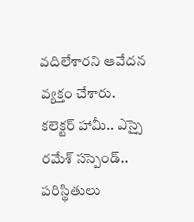వదిలేశారని ఆవేదన వ్యక్తం చేశారు.
కలెక్టర్ హామీ.. ఎస్సై రమేశ్ సస్పెండ్..
పరిస్థితులు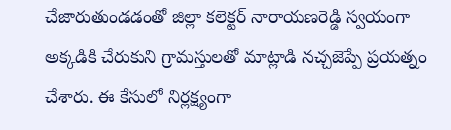చేజారుతుండడంతో జిల్లా కలెక్టర్ నారాయణరెడ్డి స్వయంగా అక్కడికి చేరుకుని గ్రామస్తులతో మాట్లాడి నచ్చజెప్పే ప్రయత్నం చేశారు. ఈ కేసులో నిర్లక్ష్యంగా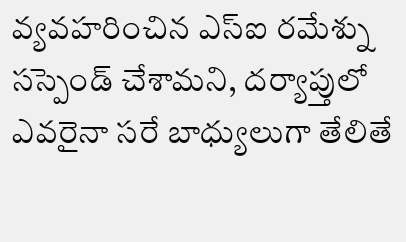వ్యవహరించిన ఎస్ఐ రమేశ్ను సస్పెండ్ చేశామని, దర్యాప్తులో ఎవరైనా సరే బాధ్యులుగా తేలితే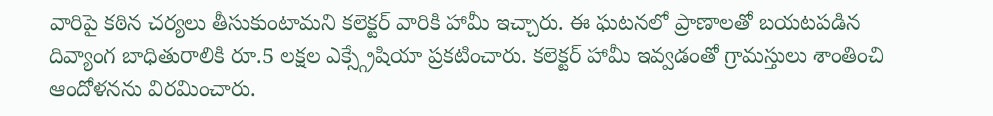వారిపై కఠిన చర్యలు తీసుకుంటామని కలెక్టర్ వారికి హామీ ఇచ్చారు. ఈ ఘటనలో ప్రాణాలతో బయటపడిన దివ్యాంగ బాధితురాలికి రూ.5 లక్షల ఎక్స్గ్రేషియా ప్రకటించారు. కలెక్టర్ హామీ ఇవ్వడంతో గ్రామస్తులు శాంతించి ఆందోళనను విరమించారు.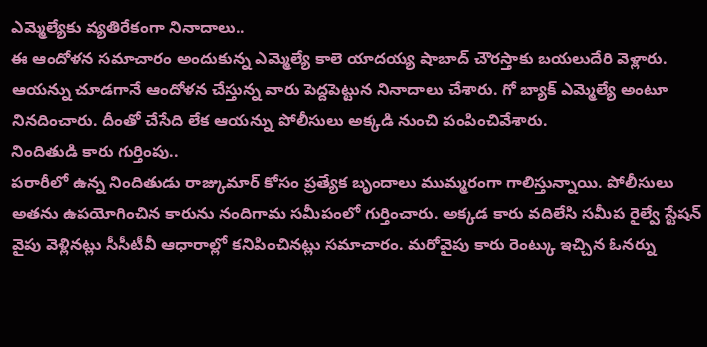ఎమ్మెల్యేకు వ్యతిరేకంగా నినాదాలు..
ఈ ఆందోళన సమాచారం అందుకున్న ఎమ్మెల్యే కాలె యాదయ్య షాబాద్ చౌరస్తాకు బయలుదేరి వెళ్లారు. ఆయన్ను చూడగానే ఆందోళన చేస్తున్న వారు పెద్దపెట్టున నినాదాలు చేశారు. గో బ్యాక్ ఎమ్మెల్యే అంటూ నినదించారు. దీంతో చేసేది లేక ఆయన్ను పోలీసులు అక్కడి నుంచి పంపించివేశారు.
నిందితుడి కారు గుర్తింపు..
పరారీలో ఉన్న నిందితుడు రాజ్కుమార్ కోసం ప్రత్యేక బృందాలు ముమ్మరంగా గాలిస్తున్నాయి. పోలీసులు అతను ఉపయోగించిన కారును నందిగామ సమీపంలో గుర్తించారు. అక్కడ కారు వదిలేసి సమీప రైల్వే స్టేషన్ వైపు వెళ్లినట్లు సీసీటీవీ ఆధారాల్లో కనిపించినట్లు సమాచారం. మరోవైపు కారు రెంట్కు ఇచ్చిన ఓనర్ను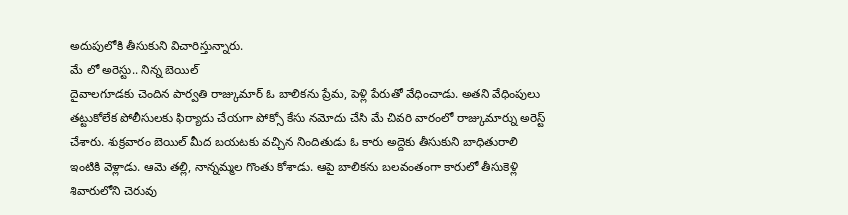అదుపులోకి తీసుకుని విచారిస్తున్నారు.
మే లో అరెస్టు.. నిన్న బెయిల్
దైవాలగూడకు చెందిన పార్వతి రాజ్కుమార్ ఓ బాలికను ప్రేమ, పెళ్లి పేరుతో వేధించాడు. అతని వేధింపులు తట్టుకోలేక పోలీసులకు ఫిర్యాదు చేయగా పోక్సో కేసు నమోదు చేసి మే చివరి వారంలో రాజ్కుమార్ను అరెస్ట్ చేశారు. శుక్రవారం బెయిల్ మీద బయటకు వచ్చిన నిందితుడు ఓ కారు అద్దెకు తీసుకుని బాధితురాలి ఇంటికి వెళ్లాడు. ఆమె తల్లి, నాన్నమ్మల గొంతు కోశాడు. ఆపై బాలికను బలవంతంగా కారులో తీసుకెళ్లి శివారులోని చెరువు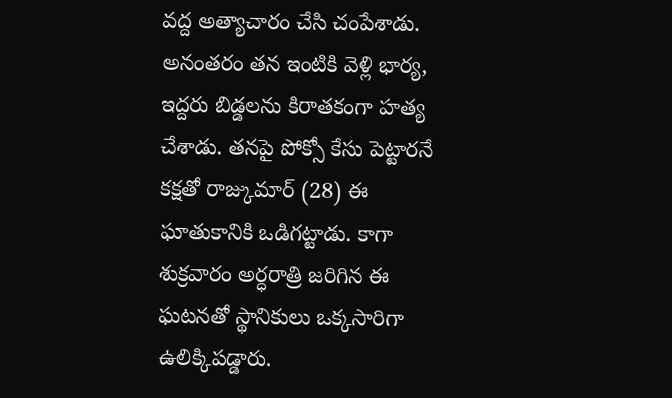వద్ద అత్యాచారం చేసి చంపేశాడు. అనంతరం తన ఇంటికి వెళ్లి భార్య, ఇద్దరు బిడ్డలను కిరాతకంగా హత్య చేశాడు. తనపై పోక్సో కేసు పెట్టారనే కక్షతో రాజ్కుమార్ (28) ఈ ఘాతుకానికి ఒడిగట్టాడు. కాగా శుక్రవారం అర్ధరాత్రి జరిగిన ఈ ఘటనతో స్థానికులు ఒక్కసారిగా ఉలిక్కిపడ్డారు.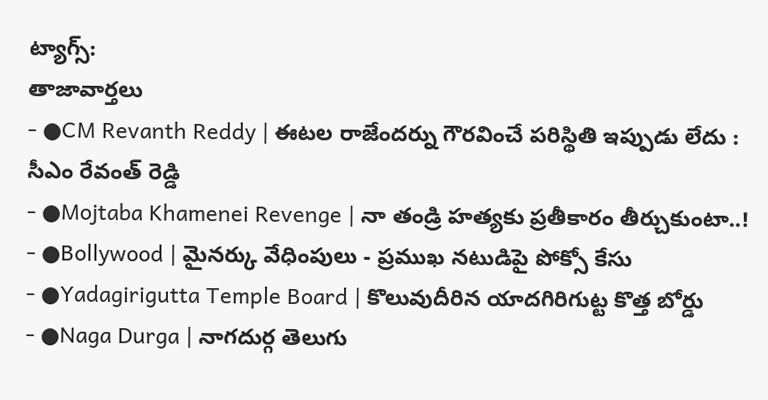ట్యాగ్స్:
తాజావార్తలు
- ●CM Revanth Reddy | ఈటల రాజేందర్ను గౌరవించే పరిస్థితి ఇప్పుడు లేదు : సీఎం రేవంత్ రెడ్డి
- ●Mojtaba Khamenei Revenge | నా తండ్రి హత్యకు ప్రతీకారం తీర్చుకుంటా..!
- ●Bollywood | మైనర్కు వేధింపులు - ప్రముఖ నటుడిపై పోక్సో కేసు
- ●Yadagirigutta Temple Board | కొలువుదీరిన యాదగిరిగుట్ట కొత్త బోర్డు
- ●Naga Durga | నాగదుర్గ తెలుగు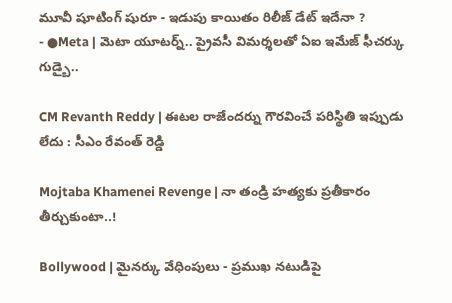మూవీ షూటింగ్ షురూ - ఇడుపు కాయితం రిలీజ్ డేట్ ఇదేనా ?
- ●Meta | మెటా యూటర్న్.. ప్రైవసీ విమర్శలతో ఏఐ ఇమేజ్ ఫీచర్కు గుడ్బై..

CM Revanth Reddy | ఈటల రాజేందర్ను గౌరవించే పరిస్థితి ఇప్పుడు లేదు : సీఎం రేవంత్ రెడ్డి

Mojtaba Khamenei Revenge | నా తండ్రి హత్యకు ప్రతీకారం తీర్చుకుంటా..!

Bollywood | మైనర్కు వేధింపులు - ప్రముఖ నటుడిపై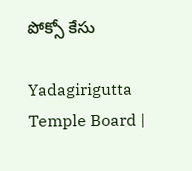పోక్సో కేసు

Yadagirigutta Temple Board |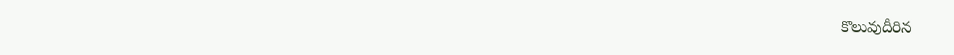కొలువుదీరిన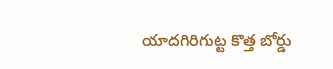యాదగిరిగుట్ట కొత్త బోర్డు